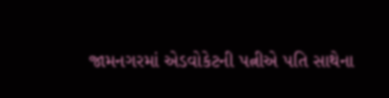જામનગરમાં એડવોકેટની પત્નીએ પતિ સાથેના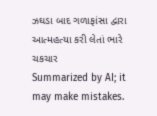ઝઘડા બાદ ગળાફાંસા દ્વારા આત્મહત્યા કરી લેતાં ભારે ચકચાર
Summarized by AI; it may make mistakes.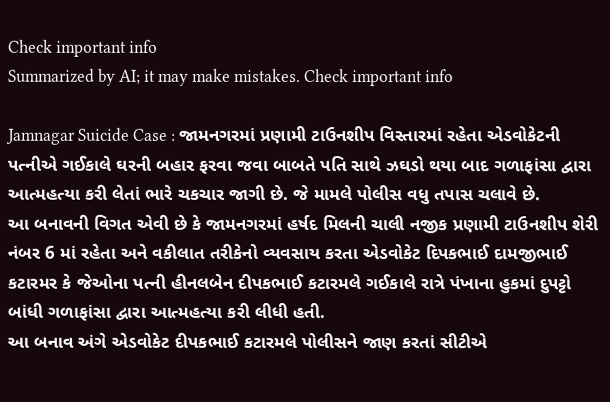Check important info
Summarized by AI; it may make mistakes. Check important info

Jamnagar Suicide Case : જામનગરમાં પ્રણામી ટાઉનશીપ વિસ્તારમાં રહેતા એડવોકેટની પત્નીએ ગઈકાલે ઘરની બહાર ફરવા જવા બાબતે પતિ સાથે ઝઘડો થયા બાદ ગળાફાંસા દ્વારા આત્મહત્યા કરી લેતાં ભારે ચકચાર જાગી છે. જે મામલે પોલીસ વધુ તપાસ ચલાવે છે.
આ બનાવની વિગત એવી છે કે જામનગરમાં હર્ષદ મિલની ચાલી નજીક પ્રણામી ટાઉનશીપ શેરી નંબર 6 માં રહેતા અને વકીલાત તરીકેનો વ્યવસાય કરતા એડવોકેટ દિપકભાઈ દામજીભાઈ કટારમર કે જેઓના પત્ની હીનલબેન દીપકભાઈ કટારમલે ગઈકાલે રાત્રે પંખાના હુકમાં દુપટ્ટો બાંધી ગળાફાંસા દ્વારા આત્મહત્યા કરી લીધી હતી.
આ બનાવ અંગે એડવોકેટ દીપકભાઈ કટારમલે પોલીસને જાણ કરતાં સીટીએ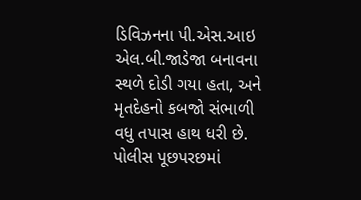ડિવિઝનના પી.એસ.આઇ એલ.બી.જાડેજા બનાવના સ્થળે દોડી ગયા હતા, અને મૃતદેહનો કબજો સંભાળી વધુ તપાસ હાથ ધરી છે.
પોલીસ પૂછપરછમાં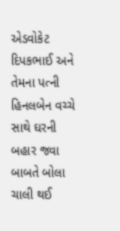એડવોકેટ દિપકભાઈ અને તેમના પત્ની હિનલબેન વચ્ચે સાથે ઘરની બહાર જવા બાબતે બોલા ચાલી થઈ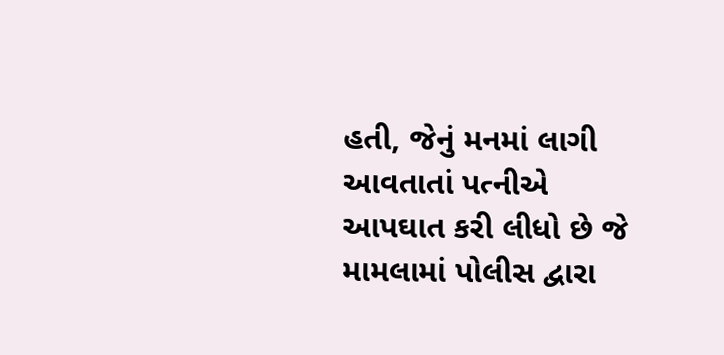હતી, જેનું મનમાં લાગી આવતાતાં પત્નીએ આપઘાત કરી લીધો છે જે મામલામાં પોલીસ દ્વારા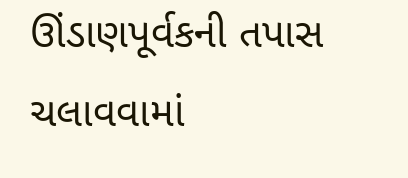ઊંડાણપૂર્વકની તપાસ ચલાવવામાં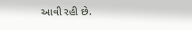આવી રહી છે.